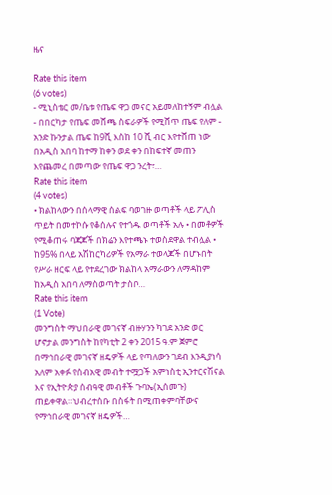ዜና

Rate this item
(6 votes)
- ሚኒስቴር መ/ቤቱ የጤፍ ዋጋ መናር አይመለከተኝም ብሏል - በበርካታ የጤፍ መሸጫ ስፍራዎች የሚሸጥ ጤፍ የለም - አንድ ኩንታል ጤፍ ከ9ሺ እስከ 10 ሺ ብር እየተሸጠ ነው በአዲስ አበባ ከተማ ከቀን ወደ ቀን በከፍተኛ መጠን እየጨመረ በመጣው የጤፍ ዋጋ ንረት፣…
Rate this item
(4 votes)
• ክልከላውን በሰላማዊ ሰልፍ ባወገዙ ወጣቶች ላይ ፖሊስ ጥይት በመተኮሱ የቆሰሉና የተጎዱ ወጣቶች አሉ • በመቶዎች የሚቆጠሩ ባጃጆች በክሬን እየተጫኑ ተወስደዋል ተብሏል • ከ95% በላይ አሽከርካሪዎች የአማራ ተወላጆች በሆኑበት የሥራ ዘርፍ ላይ የተደረገው ክልከላ አማራውን ለማዳከም ከአዲስ አበባ ለማስወጣት ታስቦ…
Rate this item
(1 Vote)
መንግስት ማህበራዊ መገናኛ ብዙሃንን ካገደ አንድ ወር ሆኖታል መንግስት ከየካቲት 2 ቀን 2015 ዓ.ም ጀምሮ በማኅበራዊ መገናኛ ዘዴዎች ላይ የጣለውን ገደብ እንዲያነሳ አለም አቀፉ የሰብአዊ መብት ተሟጋች አምነስቲ ኢንተርናሽናል እና የኢትዮጵያ ሰብዓዊ መብቶች ጉባኤ(ኢሰመጉ) ጠይቀዋል።ህብረተሰቡ በስፋት በሚጠቀምባቸውና የማኅበራዊ መገናኛ ዘዴዎች…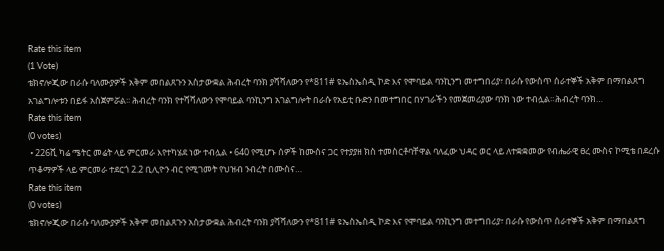Rate this item
(1 Vote)
ቴክኖሎጂው በራሱ ባለሙያዎች አቅም መበልጸጉን አስታውቋል ሕብረት ባንክ ያሻሻለውን የ*811# ዩኤስኤስዲ ኮድ እና የሞባይል ባንኪንግ መተግበሪያ፣ በራሱ የውስጥ ሰራተኞች አቅም በማበልጸግ አገልግሎቱን በይፋ አስጀምሯል፡፡ ሕብረት ባንክ የተሻሻለውን የሞባይል ባንኪንግ አገልግሎት በራሱ የአይቲ ቡድን በመተግበር በሃገራችን የመጀመሪያው ባንክ ነው ተብሏል።ሕብረት ባንክ…
Rate this item
(0 votes)
 • 226ሺ ካሬ ሜትር መሬት ላይ ምርመራ እየተካሄደ ነው ተብሏል • 640 የሚሆኑ ሰዎች ከሙስና ጋር የተያያዘ ክስ ተመስርቶባቸዋል ባለፈው ህዳር ወር ላይ ለተቋቋመው የብሔራዊ ፀረ ሙስና ኮሚቴ በደረሱ ጥቆማዎች ላይ ምርመራ ተደርጎ 2.2 ቢሊዮን ብር የሚገመት የህዝብ ንብረት በሙስና…
Rate this item
(0 votes)
ቴክኖሎጂው በራሱ ባለሙያዎች አቅም መበልጸጉን አስታውቋል ሕብረት ባንክ ያሻሻለውን የ*811# ዩኤስኤስዲ ኮድ እና የሞባይል ባንኪንግ መተግበሪያ፣ በራሱ የውስጥ ሰራተኞች አቅም በማበልጸግ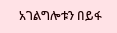አገልግሎቱን በይፋ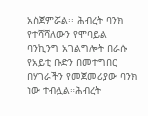አስጀምሯል፡፡ ሕብረት ባንክ የተሻሻለውን የሞባይል ባንኪንግ አገልግሎት በራሱ የአይቲ ቡድን በመተግበር በሃገራችን የመጀመሪያው ባንክ ነው ተብሏል።ሕብረት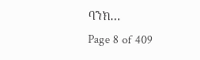ባንክ…
Page 8 of 409